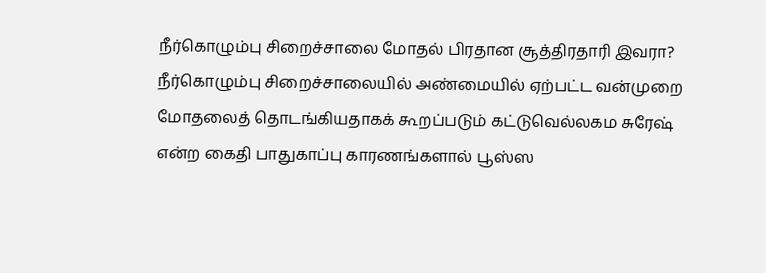நீர்கொழும்பு சிறைச்சாலை மோதல் பிரதான சூத்திரதாரி இவரா?
நீர்கொழும்பு சிறைச்சாலையில் அண்மையில் ஏற்பட்ட வன்முறை மோதலைத் தொடங்கியதாகக் கூறப்படும் கட்டுவெல்லகம சுரேஷ் என்ற கைதி பாதுகாப்பு காரணங்களால் பூஸ்ஸ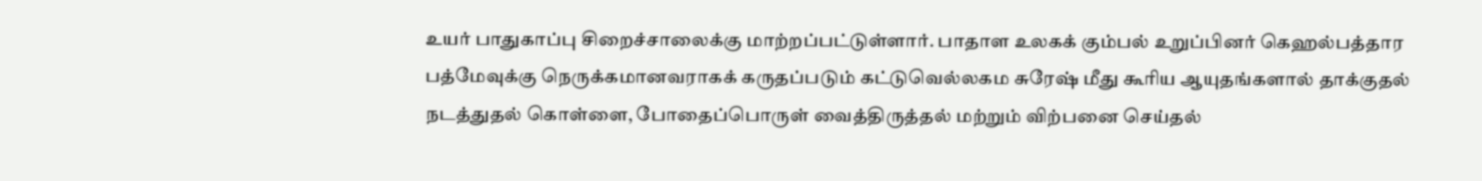உயர் பாதுகாப்பு சிறைச்சாலைக்கு மாற்றப்பட்டுள்ளார். பாதாள உலகக் கும்பல் உறுப்பினர் கெஹல்பத்தார பத்மேவுக்கு நெருக்கமானவராகக் கருதப்படும் கட்டுவெல்லகம சுரேஷ் மீது கூரிய ஆயுதங்களால் தாக்குதல் நடத்துதல் கொள்ளை, போதைப்பொருள் வைத்திருத்தல் மற்றும் விற்பனை செய்தல்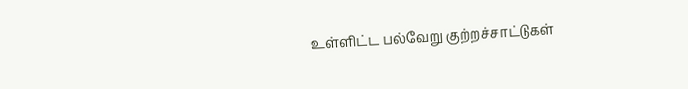உள்ளிட்ட பல்வேறு குற்றச்சாட்டுகள்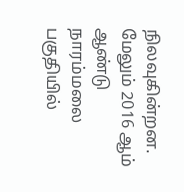நிலவுகின்றன. மேலும் 2016 ஆம் ஆண்டு நாரம்மலை பகுதியில்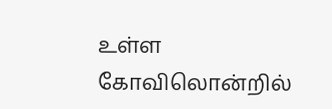உள்ள கோவிலொன்றில்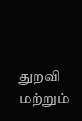துறவி மற்றும்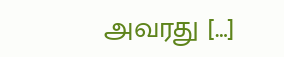அவரது […]